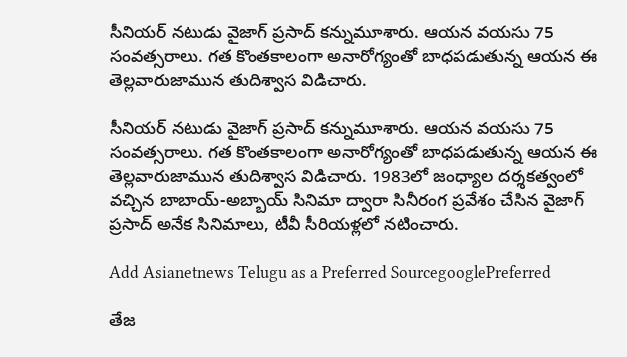సీనియర్ నటుడు వైజాగ్ ప్రసాద్ కన్నుమూశారు. ఆయన వయసు 75 సంవత్సరాలు. గత కొంతకాలంగా అనారోగ్యంతో బాధపడుతున్న ఆయన ఈ తెల్లవారుజామున తుదిశ్వాస విడిచారు.

సీనియర్ నటుడు వైజాగ్ ప్రసాద్ కన్నుమూశారు. ఆయన వయసు 75 సంవత్సరాలు. గత కొంతకాలంగా అనారోగ్యంతో బాధపడుతున్న ఆయన ఈ తెల్లవారుజామున తుదిశ్వాస విడిచారు. 1983లో జంధ్యాల దర్శకత్వంలో వచ్చిన బాబాయ్-అబ్బాయ్ సినిమా ద్వారా సినీరంగ ప్రవేశం చేసిన వైజాగ్ ప్రసాద్ అనేక సినిమాలు, టీవీ సీరియళ్లలో నటించారు.

Add Asianetnews Telugu as a Preferred SourcegooglePreferred

తేజ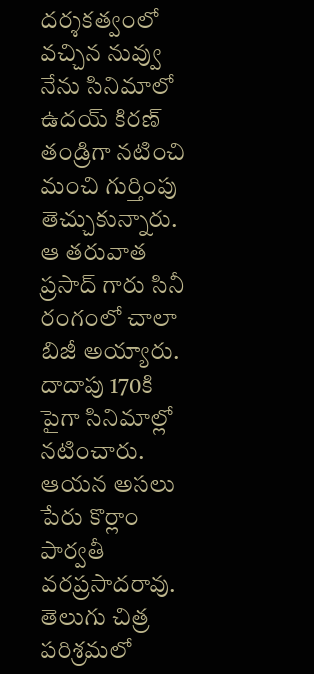దర్శకత్వంలో వచ్చిన నువ్వు నేను సినిమాలో ఉదయ్ కిరణ్ తండ్రిగా నటించి మంచి గుర్తింపు తెచ్చుకున్నారు. ఆ తరువాత ప్రసాద్ గారు సినీ రంగంలో చాలా బిజీ అయ్యారు. దాదాపు 170కి పైగా సినిమాల్లో నటించారు. ఆయన అసలు పేరు కొర్లాం పార్వతీ వరప్రసాదరావు. తెలుగు చిత్ర పరిశ్రమలో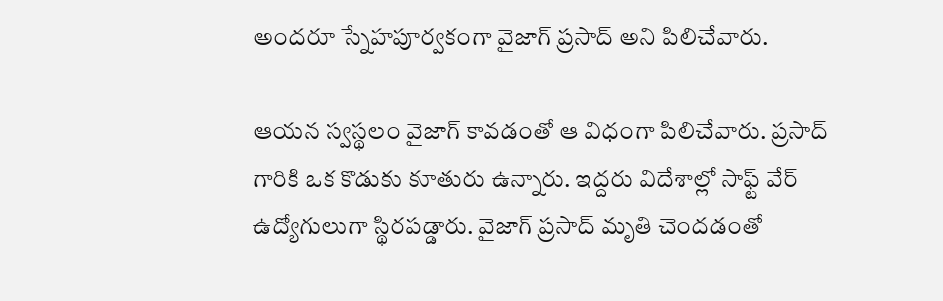అందరూ స్నేహపూర్వకంగా వైజాగ్ ప్రసాద్ అని పిలిచేవారు.

ఆయన స్వస్థలం వైజాగ్ కావడంతో ఆ విధంగా పిలిచేవారు. ప్రసాద్ గారికి ఒక కొడుకు కూతురు ఉన్నారు. ఇద్దరు విదేశాల్లో సాఫ్ట్ వేర్ ఉద్యోగులుగా స్థిరపడ్డారు. వైజాగ్ ప్రసాద్ మృతి చెందడంతో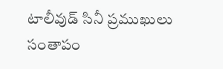టాలీవుడ్ సినీ ప్రముఖులు సంతాపం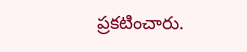ప్రకటించారు.